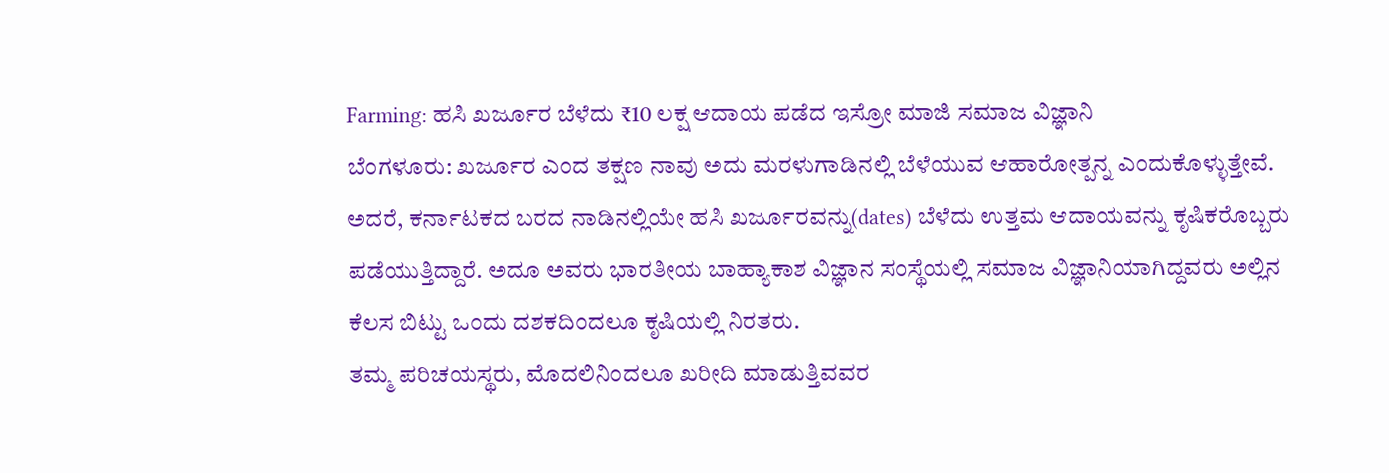Farming: ಹಸಿ ಖರ್ಜೂರ ಬೆಳೆದು ₹10 ಲಕ್ಷ ಆದಾಯ ಪಡೆದ ಇಸ್ರೋ ಮಾಜಿ ಸಮಾಜ ವಿಜ್ಞಾನಿ
ಬೆಂಗಳೂರು: ಖರ್ಜೂರ ಎಂದ ತಕ್ಷಣ ನಾವು ಅದು ಮರಳುಗಾಡಿನಲ್ಲಿ ಬೆಳೆಯುವ ಆಹಾರೋತ್ಪನ್ನ ಎಂದುಕೊಳ್ಳುತ್ತೇವೆ. ಅದರೆ, ಕರ್ನಾಟಕದ ಬರದ ನಾಡಿನಲ್ಲಿಯೇ ಹಸಿ ಖರ್ಜೂರವನ್ನು(dates) ಬೆಳೆದು ಉತ್ತಮ ಆದಾಯವನ್ನು ಕೃಷಿಕರೊಬ್ಬರು ಪಡೆಯುತ್ತಿದ್ದಾರೆ. ಅದೂ ಅವರು ಭಾರತೀಯ ಬಾಹ್ಯಾಕಾಶ ವಿಜ್ಞಾನ ಸಂಸ್ಥೆಯಲ್ಲಿ ಸಮಾಜ ವಿಜ್ಞಾನಿಯಾಗಿದ್ದವರು ಅಲ್ಲಿನ ಕೆಲಸ ಬಿಟ್ಟು ಒಂದು ದಶಕದಿಂದಲೂ ಕೃಷಿಯಲ್ಲಿ ನಿರತರು.
ತಮ್ಮ ಪರಿಚಯಸ್ಥರು, ಮೊದಲಿನಿಂದಲೂ ಖರೀದಿ ಮಾಡುತ್ತಿವವರ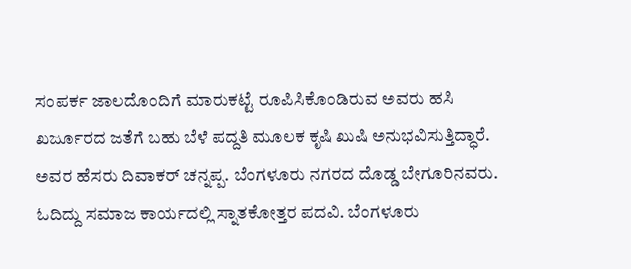ಸಂಪರ್ಕ ಜಾಲದೊಂದಿಗೆ ಮಾರುಕಟ್ಟೆ ರೂಪಿಸಿಕೊಂಡಿರುವ ಅವರು ಹಸಿ ಖರ್ಜೂರದ ಜತೆಗೆ ಬಹು ಬೆಳೆ ಪದ್ದತಿ ಮೂಲಕ ಕೃಷಿ ಖುಷಿ ಅನುಭವಿಸುತ್ತಿದ್ಧಾರೆ.
ಅವರ ಹೆಸರು ದಿವಾಕರ್ ಚನ್ನಪ್ಪ. ಬೆಂಗಳೂರು ನಗರದ ದೊಡ್ಡ ಬೇಗೂರಿನವರು. ಓದಿದ್ದು ಸಮಾಜ ಕಾರ್ಯದಲ್ಲಿ ಸ್ನಾತಕೋತ್ತರ ಪದವಿ. ಬೆಂಗಳೂರು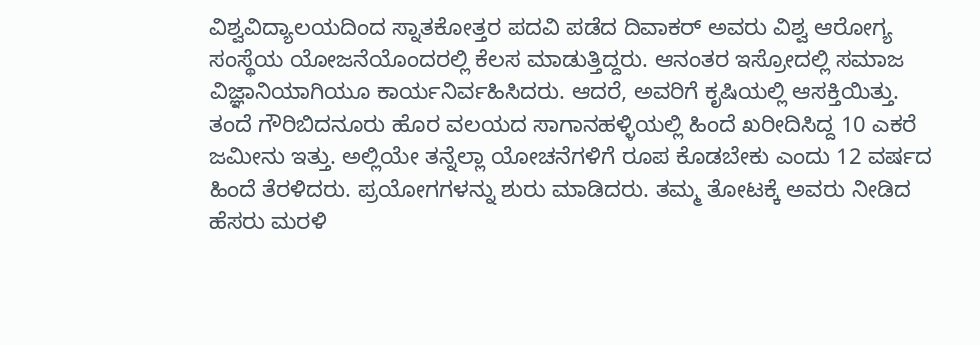ವಿಶ್ವವಿದ್ಯಾಲಯದಿಂದ ಸ್ನಾತಕೋತ್ತರ ಪದವಿ ಪಡೆದ ದಿವಾಕರ್ ಅವರು ವಿಶ್ವ ಆರೋಗ್ಯ ಸಂಸ್ಥೆಯ ಯೋಜನೆಯೊಂದರಲ್ಲಿ ಕೆಲಸ ಮಾಡುತ್ತಿದ್ದರು. ಆನಂತರ ಇಸ್ರೋದಲ್ಲಿ ಸಮಾಜ ವಿಜ್ಞಾನಿಯಾಗಿಯೂ ಕಾರ್ಯನಿರ್ವಹಿಸಿದರು. ಆದರೆ, ಅವರಿಗೆ ಕೃಷಿಯಲ್ಲಿ ಆಸಕ್ತಿಯಿತ್ತು. ತಂದೆ ಗೌರಿಬಿದನೂರು ಹೊರ ವಲಯದ ಸಾಗಾನಹಳ್ಳಿಯಲ್ಲಿ ಹಿಂದೆ ಖರೀದಿಸಿದ್ದ 10 ಎಕರೆ ಜಮೀನು ಇತ್ತು. ಅಲ್ಲಿಯೇ ತನ್ನೆಲ್ಲಾ ಯೋಚನೆಗಳಿಗೆ ರೂಪ ಕೊಡಬೇಕು ಎಂದು 12 ವರ್ಷದ ಹಿಂದೆ ತೆರಳಿದರು. ಪ್ರಯೋಗಗಳನ್ನು ಶುರು ಮಾಡಿದರು. ತಮ್ಮ ತೋಟಕ್ಕೆ ಅವರು ನೀಡಿದ ಹೆಸರು ಮರಳಿ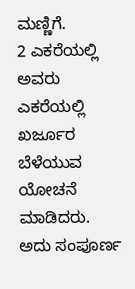ಮಣ್ಣಿಗೆ.
2 ಎಕರೆಯಲ್ಲಿ ಅವರು ಎಕರೆಯಲ್ಲಿ ಖರ್ಜೂರ ಬೆಳೆಯುವ ಯೋಚನೆ ಮಾಡಿದರು. ಅದು ಸಂಪೂರ್ಣ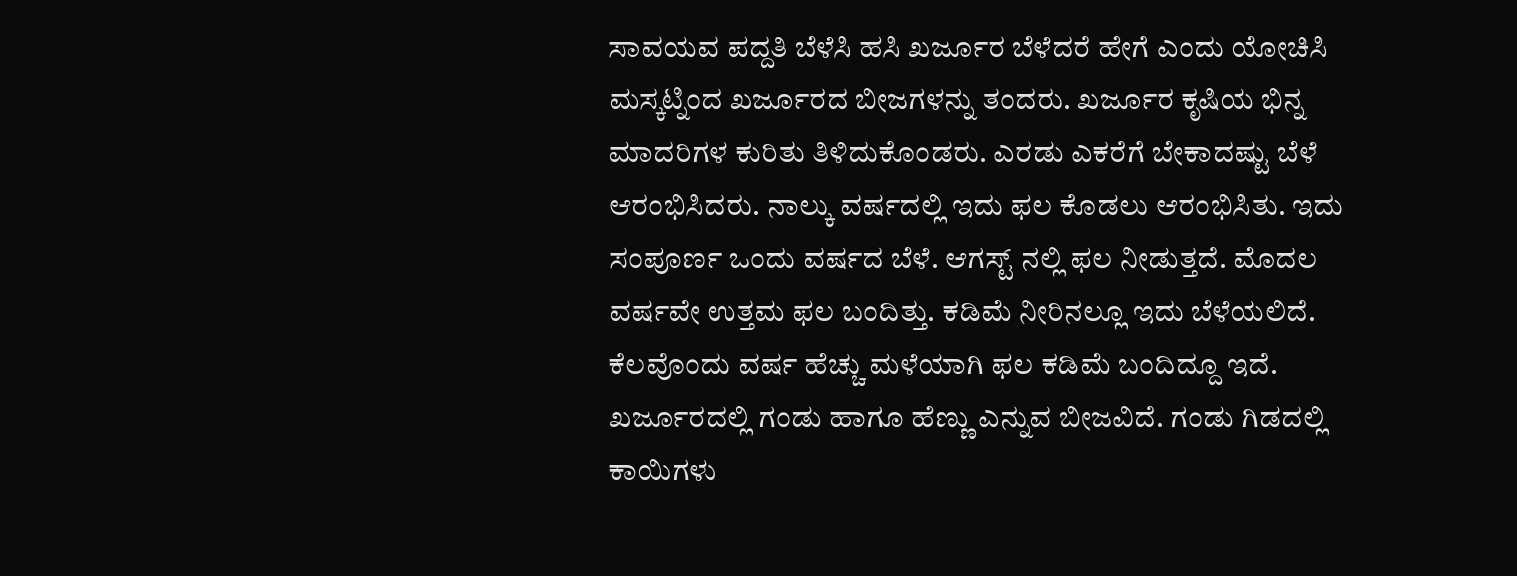ಸಾವಯವ ಪದ್ದತಿ ಬೆಳೆಸಿ ಹಸಿ ಖರ್ಜೂರ ಬೆಳೆದರೆ ಹೇಗೆ ಎಂದು ಯೋಚಿಸಿ ಮಸ್ಕಟ್ನಿಂದ ಖರ್ಜೂರದ ಬೀಜಗಳನ್ನು ತಂದರು. ಖರ್ಜೂರ ಕೃಷಿಯ ಭಿನ್ನ ಮಾದರಿಗಳ ಕುರಿತು ತಿಳಿದುಕೊಂಡರು. ಎರಡು ಎಕರೆಗೆ ಬೇಕಾದಷ್ಟು ಬೆಳೆ ಆರಂಭಿಸಿದರು. ನಾಲ್ಕು ವರ್ಷದಲ್ಲಿ ಇದು ಫಲ ಕೊಡಲು ಆರಂಭಿಸಿತು. ಇದು ಸಂಪೂರ್ಣ ಒಂದು ವರ್ಷದ ಬೆಳೆ. ಆಗಸ್ಟ್ ನಲ್ಲಿ ಫಲ ನೀಡುತ್ತದೆ. ಮೊದಲ ವರ್ಷವೇ ಉತ್ತಮ ಫಲ ಬಂದಿತ್ತು. ಕಡಿಮೆ ನೀರಿನಲ್ಲೂ ಇದು ಬೆಳೆಯಲಿದೆ. ಕೆಲವೊಂದು ವರ್ಷ ಹೆಚ್ಚು ಮಳೆಯಾಗಿ ಫಲ ಕಡಿಮೆ ಬಂದಿದ್ದೂ ಇದೆ.
ಖರ್ಜೂರದಲ್ಲಿ ಗಂಡು ಹಾಗೂ ಹೆಣ್ಣು ಎನ್ನುವ ಬೀಜವಿದೆ. ಗಂಡು ಗಿಡದಲ್ಲಿ ಕಾಯಿಗಳು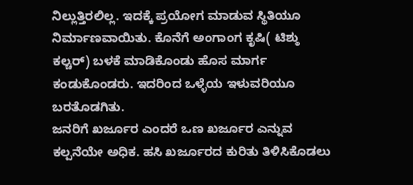ನಿಲ್ಲುತ್ತಿರಲಿಲ್ಲ. ಇದಕ್ಕೆ ಪ್ರಯೋಗ ಮಾಡುವ ಸ್ಥಿತಿಯೂ ನಿರ್ಮಾಣವಾಯಿತು. ಕೊನೆಗೆ ಅಂಗಾಂಗ ಕೃಷಿ( ಟಿಶ್ಠು ಕಲ್ಚರ್) ಬಳಕೆ ಮಾಡಿಕೊಂಡು ಹೊಸ ಮಾರ್ಗ ಕಂಡುಕೊಂಡರು. ಇದರಿಂದ ಒಳ್ಳೆಯ ಇಳುವರಿಯೂ ಬರತೊಡಗಿತು.
ಜನರಿಗೆ ಖರ್ಜೂರ ಎಂದರೆ ಒಣ ಖರ್ಜೂರ ಎನ್ನುವ ಕಲ್ಪನೆಯೇ ಅಧಿಕ. ಹಸಿ ಖರ್ಜೂರದ ಕುರಿತು ತಿಳಿಸಿಕೊಡಲು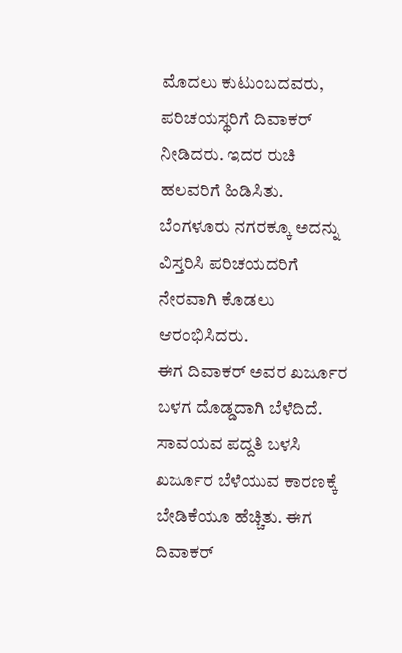ಮೊದಲು ಕುಟುಂಬದವರು, ಪರಿಚಯಸ್ಥರಿಗೆ ದಿವಾಕರ್ ನೀಡಿದರು. ಇದರ ರುಚಿ ಹಲವರಿಗೆ ಹಿಡಿಸಿತು. ಬೆಂಗಳೂರು ನಗರಕ್ಕೂ ಅದನ್ನು ವಿಸ್ತರಿಸಿ ಪರಿಚಯದರಿಗೆ ನೇರವಾಗಿ ಕೊಡಲು ಆರಂಭಿಸಿದರು.
ಈಗ ದಿವಾಕರ್ ಅವರ ಖರ್ಜೂರ ಬಳಗ ದೊಡ್ಡದಾಗಿ ಬೆಳೆದಿದೆ. ಸಾವಯವ ಪದ್ದತಿ ಬಳಸಿ ಖರ್ಜೂರ ಬೆಳೆಯುವ ಕಾರಣಕ್ಕೆ ಬೇಡಿಕೆಯೂ ಹೆಚ್ಚಿತು. ಈಗ ದಿವಾಕರ್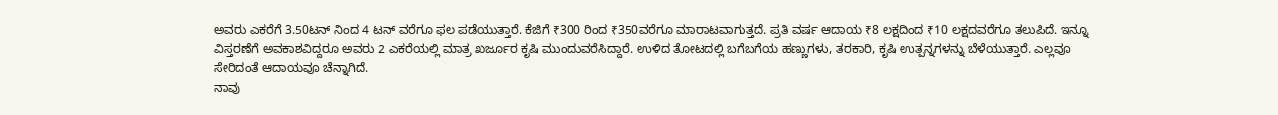ಅವರು ಎಕರೆಗೆ 3.50ಟನ್ ನಿಂದ 4 ಟನ್ ವರೆಗೂ ಫಲ ಪಡೆಯುತ್ತಾರೆ. ಕೆಜಿಗೆ ₹300 ರಿಂದ ₹350ವರೆಗೂ ಮಾರಾಟವಾಗುತ್ತದೆ. ಪ್ರತಿ ವರ್ಷ ಆದಾಯ ₹8 ಲಕ್ಷದಿಂದ ₹10 ಲಕ್ಷದವರೆಗೂ ತಲುಪಿದೆ. ಇನ್ನೂ ವಿಸ್ತರಣೆಗೆ ಅವಕಾಶವಿದ್ದರೂ ಅವರು 2 ಎಕರೆಯಲ್ಲಿ ಮಾತ್ರ ಖರ್ಜೂರ ಕೃಷಿ ಮುಂದುವರೆಸಿದ್ದಾರೆ. ಉಳಿದ ತೋಟದಲ್ಲಿ ಬಗೆಬಗೆಯ ಹಣ್ಣುಗಳು, ತರಕಾರಿ, ಕೃಷಿ ಉತ್ಪನ್ನಗಳನ್ನು ಬೆಳೆಯುತ್ತಾರೆ. ಎಲ್ಲವೂ ಸೇರಿದಂತೆ ಆದಾಯವೂ ಚೆನ್ನಾಗಿದೆ.
ನಾವು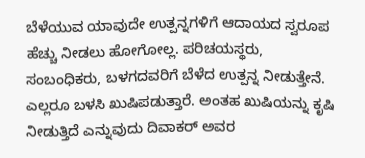ಬೆಳೆಯುವ ಯಾವುದೇ ಉತ್ಪನ್ನಗಳಿಗೆ ಆದಾಯದ ಸ್ವರೂಪ ಹೆಚ್ಚು ನೀಡಲು ಹೋಗೋಲ್ಲ. ಪರಿಚಯಸ್ಥರು, ಸಂಬಂಧಿಕರು, ಬಳಗದವರಿಗೆ ಬೆಳೆದ ಉತ್ಪನ್ನ ನೀಡುತ್ತೇನೆ. ಎಲ್ಲರೂ ಬಳಸಿ ಖುಷಿಪಡುತ್ತಾರೆ. ಅಂತಹ ಖುಷಿಯನ್ನು ಕೃಷಿ ನೀಡುತ್ತಿದೆ ಎನ್ನುವುದು ದಿವಾಕರ್ ಅವರ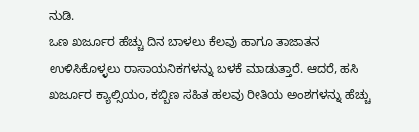ನುಡಿ.
ಒಣ ಖರ್ಜೂರ ಹೆಚ್ಚು ದಿನ ಬಾಳಲು ಕೆಲವು ಹಾಗೂ ತಾಜಾತನ ಉಳಿಸಿಕೊಳ್ಳಲು ರಾಸಾಯನಿಕಗಳನ್ನು ಬಳಕೆ ಮಾಡುತ್ತಾರೆ. ಆದರೆ, ಹಸಿ ಖರ್ಜೂರ ಕ್ಯಾಲ್ಸಿಯಂ, ಕಬ್ಬಿಣ ಸಹಿತ ಹಲವು ರೀತಿಯ ಅಂಶಗಳನ್ನು ಹೆಚ್ಚು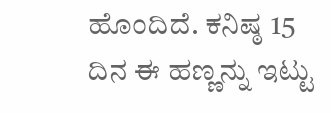ಹೊಂದಿದೆ. ಕನಿಷ್ಠ 15 ದಿನ ಈ ಹಣ್ಣನ್ನು ಇಟ್ಟು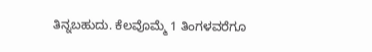ತಿನ್ನಬಹುದು. ಕೆಲವೊಮ್ಮೆ 1 ತಿಂಗಳವರೆಗೂ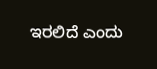ಇರಲಿದೆ ಎಂದು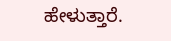ಹೇಳುತ್ತಾರೆ.